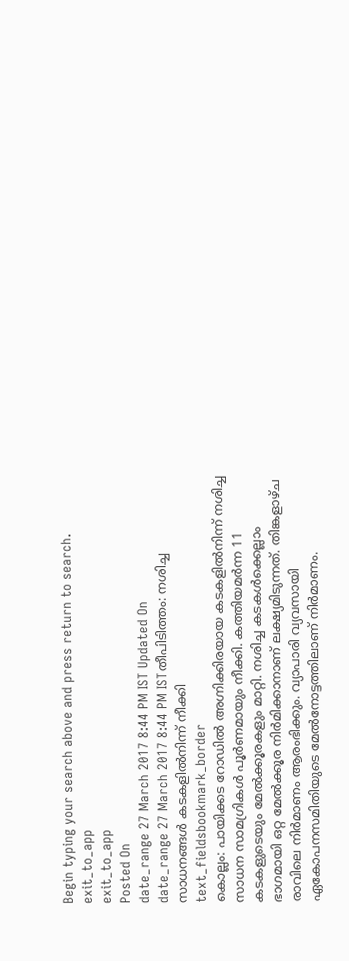Begin typing your search above and press return to search.
exit_to_app
exit_to_app
Posted On
date_range 27 March 2017 8:44 PM IST Updated On
date_range 27 March 2017 8:44 PM ISTതീപിടിത്തം: നശിച്ച സാധനങ്ങൾ കടകളിൽനിന്ന് നീക്കി
text_fieldsbookmark_border
കൊല്ലം: പായിക്കട റോഡിൽ അഗ്നിക്കിരയായ കടകളിൽനിന്ന് നശിച്ച സാധന സാമഗ്രികൾ പൂർണമായും നീക്കി. കത്തിയമർന്ന 11 കടകളുടെയും മേൽക്കൂരകളും മാറ്റി. നശിച്ച കടകൾക്കെല്ലാം ഭാഗമായി ഒറ്റ മേൽക്കൂര നിർമിക്കാനാണ് ലക്ഷ്യമിടുന്നത്. തിങ്കളാഴ്ച രാവിലെ നിർമാണം ആരംഭിക്കും. വ്യാപാരി വ്യവസായി ഏകോപനസമിതിയുടെ മേൽനോട്ടത്തിലാണ് നിർമാണം.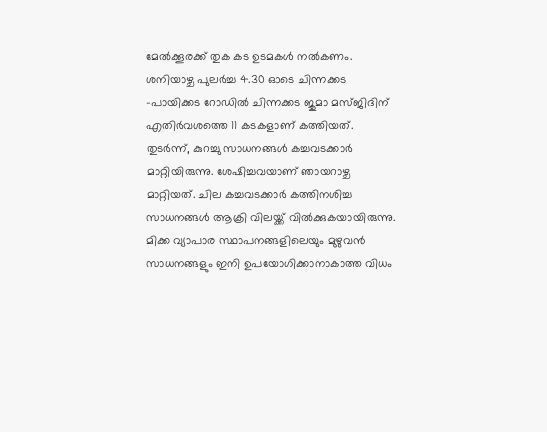മേൽക്കൂരക്ക് തുക കട ഉടമകൾ നൽകണം. ശനിയാഴ്ച പുലർച്ച 4.30 ഓടെ ചിന്നക്കട -പായിക്കട റോഡിൽ ചിന്നക്കട ജുമാ മസ്ജിദിന് എതിർവശത്തെ 11 കടകളാണ് കത്തിയത്. തുടർന്ന്, കുറച്ചു സാധനങ്ങൾ കച്ചവടക്കാർ മാറ്റിയിരുന്നു. ശേഷിച്ചവയാണ് ഞായറാഴ്ച മാറ്റിയത്. ചില കച്ചവടക്കാർ കത്തിനശിച്ച സാധനങ്ങൾ ആക്രി വിലയ്ക്ക് വിൽക്കുകയായിരുന്നു. മിക്ക വ്യാപാര സ്ഥാപനങ്ങളിലെയും മുഴുവൻ സാധനങ്ങളും ഇനി ഉപയോഗിക്കാനാകാത്ത വിധം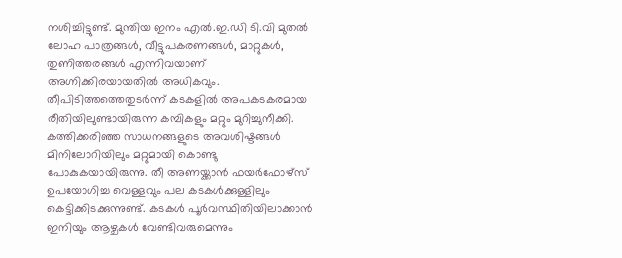നശിച്ചിട്ടുണ്ട്. മുന്തിയ ഇനം എൽ.ഇ.ഡി ടി.വി മുതൽ ലോഹ പാത്രങ്ങൾ, വീട്ടുപകരണങ്ങൾ, മാറ്റുകൾ, തുണിത്തരങ്ങൾ എന്നിവയാണ് അഗ്നിക്കിരയായതിൽ അധികവും. തീപിടിത്തത്തെതുടർന്ന് കടകളിൽ അപകടകരമായ രീതിയിലുണ്ടായിരുന്ന കമ്പികളും മറ്റും മുറിച്ചുനീക്കി. കത്തിക്കരിഞ്ഞ സാധനങ്ങളുടെ അവശിഷ്ടങ്ങൾ മിനിലോറിയിലും മറ്റുമായി കൊണ്ടു പോകുകയായിരുന്നു. തീ അണയ്ക്കാൻ ഫയർഫോഴ്സ് ഉപയോഗിച്ച വെള്ളവും പല കടകൾക്കുള്ളിലും കെട്ടിക്കിടക്കുന്നുണ്ട്. കടകൾ പൂർവസ്ഥിതിയിലാക്കാൻ ഇനിയും ആഴ്ചകൾ വേണ്ടിവരുമെന്നും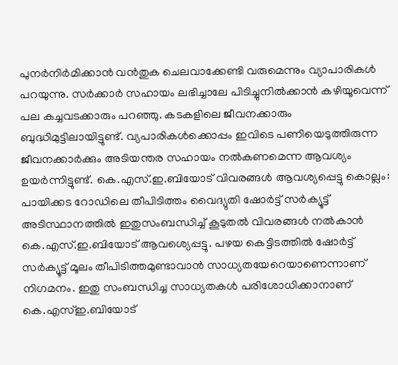പുനർനിർമിക്കാൻ വൻതുക ചെലവാക്കേണ്ടി വരുമെന്നും വ്യാപാരികൾ പറയുന്നു. സർക്കാർ സഹായം ലഭിച്ചാലേ പിടിച്ചുനിൽക്കാൻ കഴിയൂവെന്ന് പല കച്ചവടക്കാരും പറഞ്ഞു. കടകളിലെ ജീവനക്കാരും ബുദ്ധിമുട്ടിലായിട്ടുണ്ട്. വ്യപാരികൾക്കൊപ്പം ഇവിടെ പണിയെടുത്തിരുന്ന ജീവനക്കാർക്കും അടിയന്തര സഹായം നൽകണമെന്ന ആവശ്യം ഉയർന്നിട്ടുണ്ട്. കെ.എസ്.ഇ.ബിയോട് വിവരങ്ങൾ ആവശ്യപ്പെട്ടു കൊല്ലം: പായിക്കട റോഡിലെ തീപിടിത്തം വൈദ്യുതി ഷോർട്ട് സർക്യൂട്ട് അടിസ്ഥാനത്തിൽ ഇതുസംബന്ധിച്ച് കൂടുതൽ വിവരങ്ങൾ നൽകാൻ കെ.എസ്.ഇ.ബിയോട് ആവശ്യെപ്പട്ടു. പഴയ കെട്ടിടത്തിൽ ഷോർട്ട് സർക്യൂട്ട് മൂലം തീപിടിത്തമുണ്ടാവാൻ സാധ്യതയേറെയാണെന്നാണ് നിഗമനം. ഇതു സംബന്ധിച്ച സാധ്യതകൾ പരിശോധിക്കാനാണ് കെ.എസ്ഇ.ബിയോട്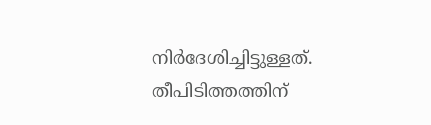നിർദേശിച്ചിട്ടുള്ളത്. തീപിടിത്തത്തിന്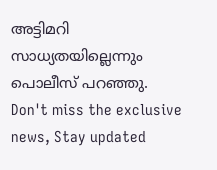അട്ടിമറി സാധ്യതയില്ലെന്നും പൊലീസ് പറഞ്ഞു.
Don't miss the exclusive news, Stay updated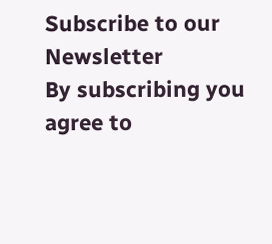Subscribe to our Newsletter
By subscribing you agree to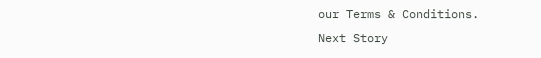our Terms & Conditions.
Next Story